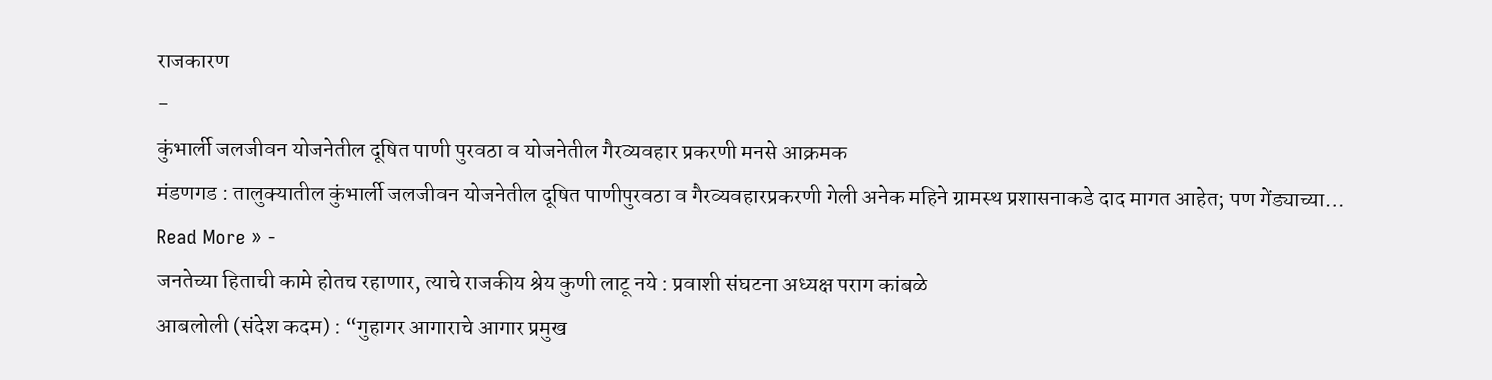राजकारण
-
कुंभार्ली जलजीवन योजनेतील दूषित पाणी पुरवठा व योजनेतील गैरव्यवहार प्रकरणी मनसे आक्रमक
मंडणगड : तालुक्यातील कुंभार्ली जलजीवन योजनेतील दूषित पाणीपुरवठा व गैरव्यवहारप्रकरणी गेली अनेक महिने ग्रामस्थ प्रशासनाकडे दाद मागत आहेत; पण गेंड्याच्या…
Read More » -
जनतेच्या हिताची कामे होतच रहाणार, त्याचे राजकीय श्रेय कुणी लाटू नये : प्रवाशी संघटना अध्यक्ष पराग कांबळे
आबलोली (संदेश कदम) : “गुहागर आगाराचे आगार प्रमुख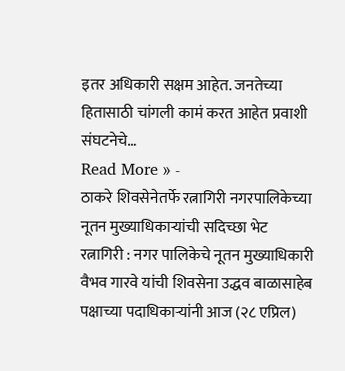इतर अधिकारी सक्षम आहेत. जनतेच्या हितासाठी चांगली कामं करत आहेत प्रवाशी संघटनेचे…
Read More » -
ठाकरे शिवसेनेतर्फे रत्नागिरी नगरपालिकेच्या नूतन मुख्याधिकाऱ्यांची सदिच्छा भेट
रत्नागिरी : नगर पालिकेचे नूतन मुख्याधिकारी वैभव गारवे यांची शिवसेना उद्धव बाळासाहेब पक्षाच्या पदाधिकाऱ्यांनी आज (२८ एप्रिल)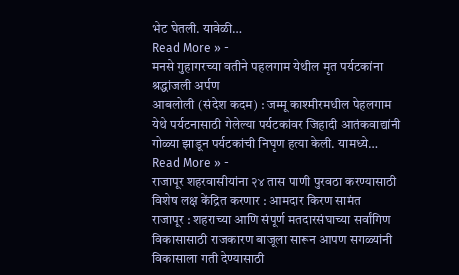भेट घेतली. यावेळी…
Read More » -
मनसे गुहागरच्या वतीने पहलगाम येथील मृत पर्यटकांना श्रद्धांजली अर्पण
आबलोली (संदेश कदम) : जम्मू काश्मीरमधील पेहलगाम येथे पर्यटनासाठी गेलेल्या पर्यटकांवर जिहादी आतंकवाद्यांनी गोळ्या झाडून पर्यटकांची निघृण हत्या केली. यामध्ये…
Read More » -
राजापूर शहरवासीयांना २४ तास पाणी पुरवठा करण्यासाठी विशेष लक्ष केंद्रित करणार : आमदार किरण सामंत
राजापूर : शहराच्या आणि संपूर्ण मतदारसंघाच्या सर्वांगिण विकासासाठी राजकारण बाजूला सारून आपण सगळ्यांनी विकासाला गती देण्यासाठी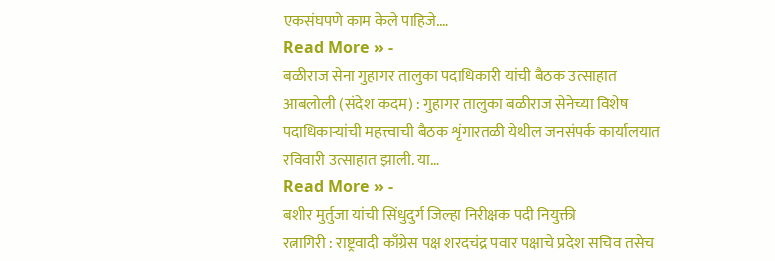एकसंघपणे काम केले पाहिजे.…
Read More » -
बळीराज सेना गुहागर तालुका पदाधिकारी यांची बैठक उत्साहात
आबलोली (संदेश कदम) : गुहागर तालुका बळीराज सेनेच्या विशेष पदाधिकाऱ्यांची महत्त्वाची बैठक शृंगारतळी येथील जनसंपर्क कार्यालयात रविवारी उत्साहात झाली. या…
Read More » -
बशीर मुर्तुजा यांची सिंधुदुर्ग जिल्हा निरीक्षक पदी नियुक्ती
रत्नागिरी : राष्ट्रवादी काँग्रेस पक्ष शरदचंद्र पवार पक्षाचे प्रदेश सचिव तसेच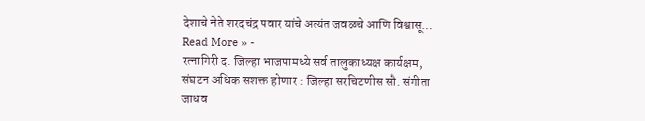देशाचे नेते शरदचंद्र पवार यांचे अत्यंत जवळचे आणि विश्वासू…
Read More » -
रत्नागिरी द. जिल्हा भाजपामध्ये सर्व तालुकाध्यक्ष कार्यक्षम, संघटन अधिक सशक्त होणार : जिल्हा सरचिटणीस सौ. संगीता जाधव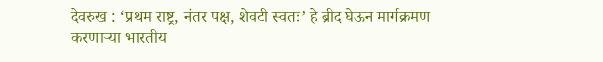देवरुख : ‘प्रथम राष्ट्र, नंतर पक्ष, शेवटी स्वतः’ हे ब्रीद घेऊन मार्गक्रमण करणाऱ्या भारतीय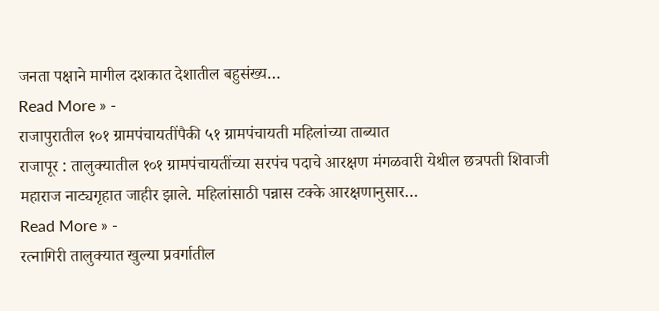जनता पक्षाने मागील दशकात देशातील बहुसंख्य…
Read More » -
राजापुरातील १०१ ग्रामपंचायतींपैकी ५१ ग्रामपंचायती महिलांच्या ताब्यात
राजापूर : तालुक्यातील १०१ ग्रामपंचायतींच्या सरपंच पदाचे आरक्षण मंगळवारी येथील छत्रपती शिवाजी महाराज नाट्यगृहात जाहीर झाले. महिलांसाठी पन्नास टक्के आरक्षणानुसार…
Read More » -
रत्नागिरी तालुक्यात खुल्या प्रवर्गातील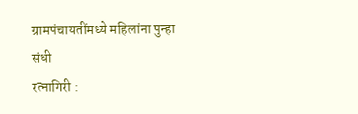ग्रामपंचायतींमध्ये महिलांना पुन्हा संधी
रत्नागिरी :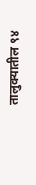तालुक्यातील ९४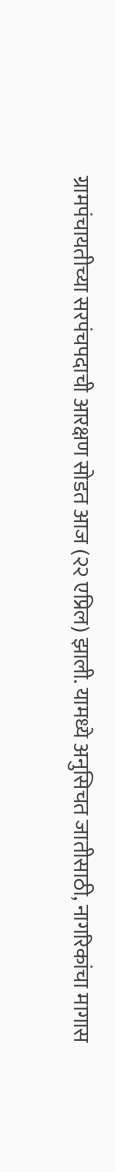ग्रामपंचायतीच्या सरपंचपदाची आरक्षण सोडत आज (२२ एप्रिल) झाली. यामध्ये अनुसिचत जातीसाठी, नागरिकांचा मागास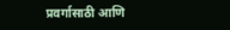प्रवर्गासाठी आणि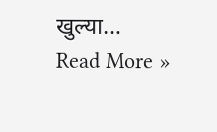खुल्या…
Read More »